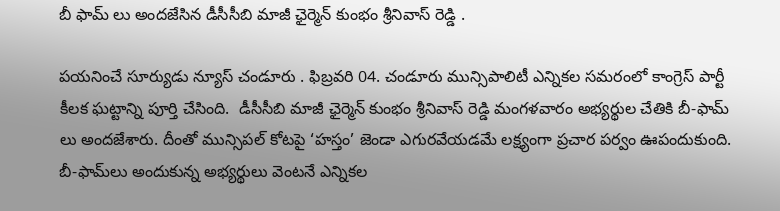బీ ఫామ్ లు అందజేసిన డీసీసీబి మాజీ ఛైర్మెన్ కుంభం శ్రీనివాస్ రెడ్డి .

పయనించే సూర్యుడు న్యూస్ చండూరు . ఫిబ్రవరి 04. చండూరు మున్సిపాలిటీ ఎన్నికల సమరంలో కాంగ్రెస్ పార్టీ కీలక ఘట్టాన్ని పూర్తి చేసింది.  డీసీసీబి మాజీ ఛైర్మెన్ కుంభం శ్రీనివాస్ రెడ్డి మంగళవారం అభ్యర్థుల చేతికి బీ-ఫామ్‌ లు అందజేశారు. దీంతో మున్సిపల్ కోటపై ‘హస్తం’ జెండా ఎగురవేయడమే లక్ష్యంగా ప్రచార పర్వం ఊపందుకుంది. బీ-ఫామ్‌లు అందుకున్న అభ్యర్థులు వెంటనే ఎన్నికల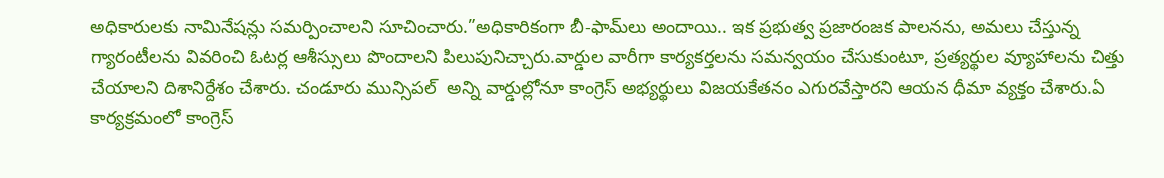అధికారులకు నామినేషన్లు సమర్పించాలని సూచించారు.”అధికారికంగా బీ-ఫామ్‌లు అందాయి.. ఇక ప్రభుత్వ ప్రజారంజక పాలనను, అమలు చేస్తున్న గ్యారంటీలను వివరించి ఓటర్ల ఆశీస్సులు పొందాలని పిలుపునిచ్చారు.వార్డుల వారీగా కార్యకర్తలను సమన్వయం చేసుకుంటూ, ప్రత్యర్థుల వ్యూహాలను చిత్తు చేయాలని దిశానిర్దేశం చేశారు. చండూరు మున్సిపల్  అన్ని వార్డుల్లోనూ కాంగ్రెస్ అభ్యర్థులు విజయకేతనం ఎగురవేస్తారని ఆయన ధీమా వ్యక్తం చేశారు.ఏ కార్యక్రమంలో కాంగ్రెస్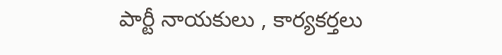పార్టీ నాయకులు , కార్యకర్తలు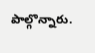పాల్గొన్నారు.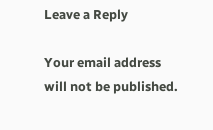Leave a Reply

Your email address will not be published.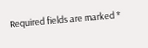Required fields are marked *